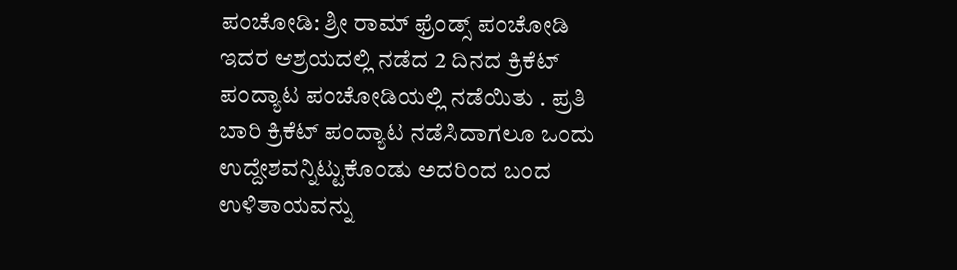ಪಂಚೋಡಿ: ಶ್ರೀ ರಾಮ್ ಫ್ರೆಂಡ್ಸ್ ಪಂಚೋಡಿ ಇದರ ಆಶ್ರಯದಲ್ಲಿ ನಡೆದ 2 ದಿನದ ಕ್ರಿಕೆಟ್ ಪಂದ್ಯಾಟ ಪಂಚೋಡಿಯಲ್ಲಿ ನಡೆಯಿತು . ಪ್ರತಿ ಬಾರಿ ಕ್ರಿಕೆಟ್ ಪಂದ್ಯಾಟ ನಡೆಸಿದಾಗಲೂ ಒಂದು ಉದ್ದೇಶವನ್ನಿಟ್ಟುಕೊಂಡು ಅದರಿಂದ ಬಂದ ಉಳಿತಾಯವನ್ನು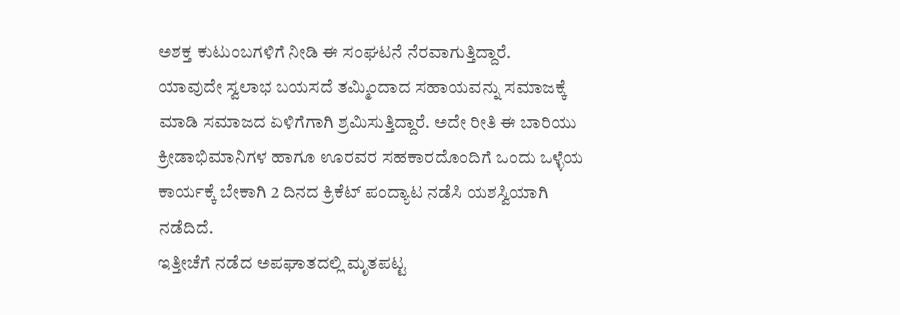ಅಶಕ್ತ ಕುಟುಂಬಗಳಿಗೆ ನೀಡಿ ಈ ಸಂಘಟನೆ ನೆರವಾಗುತ್ತಿದ್ದಾರೆ.
ಯಾವುದೇ ಸ್ವಲಾಭ ಬಯಸದೆ ತಮ್ಮಿಂದಾದ ಸಹಾಯವನ್ನು ಸಮಾಜಕ್ಕೆ ಮಾಡಿ ಸಮಾಜದ ಏಳಿಗೆಗಾಗಿ ಶ್ರಮಿಸುತ್ತಿದ್ದಾರೆ. ಅದೇ ರೀತಿ ಈ ಬಾರಿಯು ಕ್ರೀಡಾಭಿಮಾನಿಗಳ ಹಾಗೂ ಊರವರ ಸಹಕಾರದೊಂದಿಗೆ ಒಂದು ಒಳ್ಳೆಯ ಕಾರ್ಯಕ್ಕೆ ಬೇಕಾಗಿ 2 ದಿನದ ಕ್ರಿಕೆಟ್ ಪಂದ್ಯಾಟ ನಡೆಸಿ ಯಶಸ್ವಿಯಾಗಿ ನಡೆದಿದೆ.
ಇತ್ತೀಚೆಗೆ ನಡೆದ ಅಪಘಾತದಲ್ಲಿ ಮೃತಪಟ್ಟ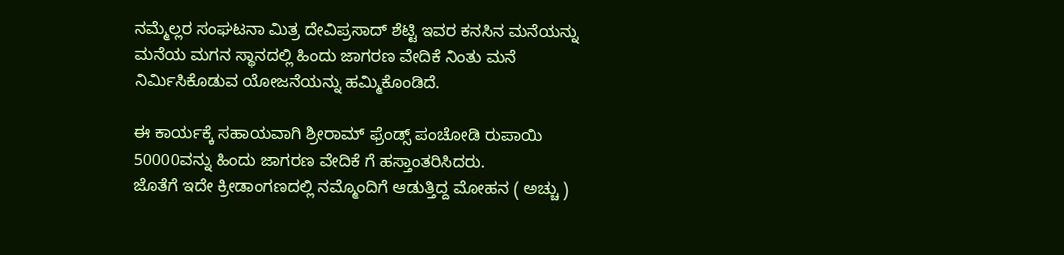ನಮ್ಮೆಲ್ಲರ ಸಂಘಟನಾ ಮಿತ್ರ ದೇವಿಪ್ರಸಾದ್ ಶೆಟ್ಟಿ ಇವರ ಕನಸಿನ ಮನೆಯನ್ನು ಮನೆಯ ಮಗನ ಸ್ಥಾನದಲ್ಲಿ ಹಿಂದು ಜಾಗರಣ ವೇದಿಕೆ ನಿಂತು ಮನೆ ನಿರ್ಮಿಸಿಕೊಡುವ ಯೋಜನೆಯನ್ನು ಹಮ್ಮಿಕೊಂಡಿದೆ.

ಈ ಕಾರ್ಯಕ್ಕೆ ಸಹಾಯವಾಗಿ ಶ್ರೀರಾಮ್ ಫ್ರೆಂಡ್ಸ್ ಪಂಚೋಡಿ ರುಪಾಯಿ 50000ವನ್ನು ಹಿಂದು ಜಾಗರಣ ವೇದಿಕೆ ಗೆ ಹಸ್ತಾಂತರಿಸಿದರು.
ಜೊತೆಗೆ ಇದೇ ಕ್ರೀಡಾಂಗಣದಲ್ಲಿ ನಮ್ಮೊಂದಿಗೆ ಆಡುತ್ತಿದ್ದ ಮೋಹನ ( ಅಚ್ಚು )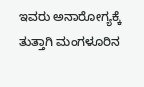ಇವರು ಅನಾರೋಗ್ಯಕ್ಕೆ ತುತ್ತಾಗಿ ಮಂಗಳೂರಿನ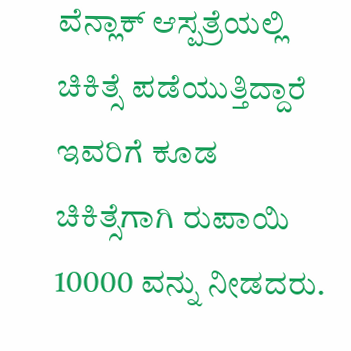ವೆನ್ಲಾಕ್ ಆಸ್ಪತ್ರೆಯಲ್ಲಿ ಚಿಕಿತ್ಸೆ ಪಡೆಯುತ್ತಿದ್ದಾರೆ ಇವರಿಗೆ ಕೂಡ ಚಿಕಿತ್ಸೆಗಾಗಿ ರುಪಾಯಿ 10000 ವನ್ನು ನೀಡದರು.